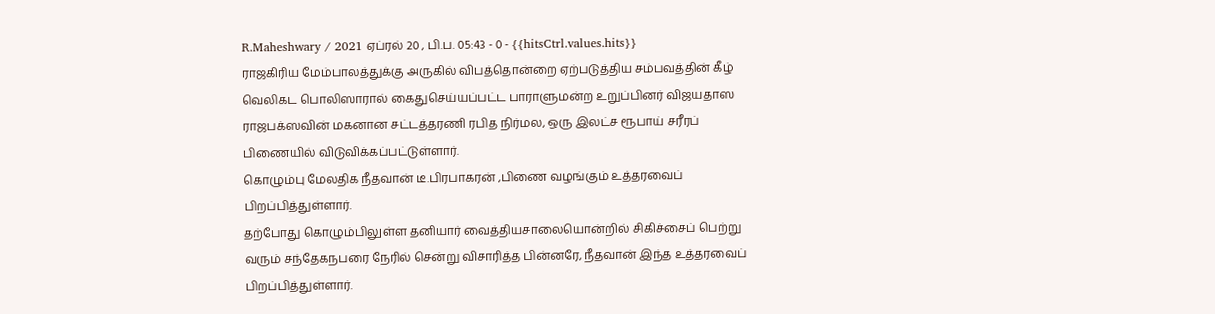R.Maheshwary / 2021 ஏப்ரல் 20 , பி.ப. 05:43 - 0 - {{hitsCtrl.values.hits}}
ராஜகிரிய மேம்பாலத்துக்கு அருகில் விபத்தொன்றை ஏற்படுத்திய சம்பவத்தின் கீழ் வெலிகட பொலிஸாரால் கைதுசெய்யப்பட்ட பாராளுமன்ற உறுப்பினர் விஜயதாஸ ராஜபக்ஸவின் மகனான சட்டத்தரணி ரபித நிர்மல, ஒரு இலட்ச ரூபாய் சரீரப் பிணையில் விடுவிக்கப்பட்டுள்ளார்.
கொழும்பு மேலதிக நீதவான் டீ.பிரபாகரன் ,பிணை வழங்கும் உத்தரவைப் பிறப்பித்துள்ளார்.
தற்போது கொழும்பிலுள்ள தனியார் வைத்தியசாலையொன்றில் சிகிச்சைப் பெற்று வரும் சந்தேகநபரை நேரில் சென்று விசாரித்த பின்னரே, நீதவான் இந்த உத்தரவைப் பிறப்பித்துள்ளார்.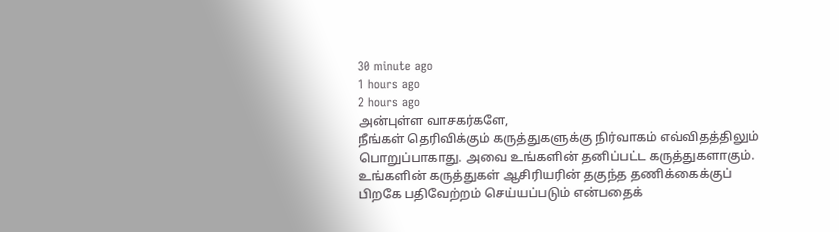30 minute ago
1 hours ago
2 hours ago
அன்புள்ள வாசகர்களே,
நீங்கள் தெரிவிக்கும் கருத்துகளுக்கு நிர்வாகம் எவ்விதத்திலும் பொறுப்பாகாது. அவை உங்களின் தனிப்பட்ட கருத்துகளாகும். உங்களின் கருத்துகள் ஆசிரியரின் தகுந்த தணிக்கைக்குப் பிறகே பதிவேற்றம் செய்யப்படும் என்பதைக்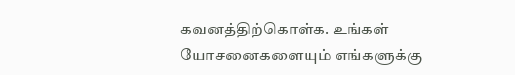கவனத்திற்கொள்க. உங்கள் யோசனைகளையும் எங்களுக்கு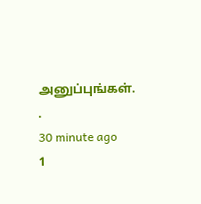அனுப்புங்கள். .
30 minute ago
1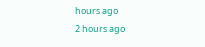hours ago
2 hours ago